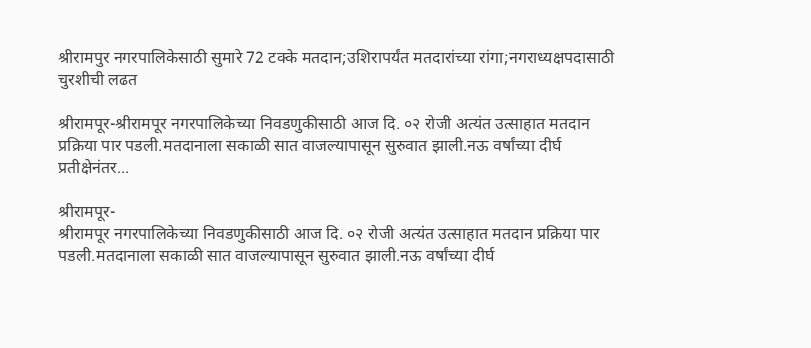श्रीरामपुर नगरपालिकेसाठी सुमारे 72 टक्के मतदान;उशिरापर्यंत मतदारांच्या रांगा;नगराध्यक्षपदासाठी चुरशीची लढत

श्रीरामपूर-श्रीरामपूर नगरपालिकेच्या निवडणुकीसाठी आज दि. ०२ रोजी अत्यंत उत्साहात मतदान प्रक्रिया पार पडली.मतदानाला सकाळी सात वाजल्यापासून सुरुवात झाली.नऊ वर्षांच्या दीर्घ प्रतीक्षेनंतर...

श्रीरामपूर-
श्रीरामपूर नगरपालिकेच्या निवडणुकीसाठी आज दि. ०२ रोजी अत्यंत उत्साहात मतदान प्रक्रिया पार पडली.मतदानाला सकाळी सात वाजल्यापासून सुरुवात झाली.नऊ वर्षांच्या दीर्घ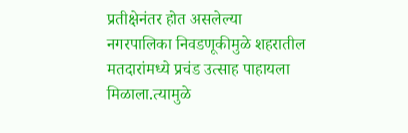प्रतीक्षेनंतर होत असलेल्या नगरपालिका निवडणूकीमुळे शहरातील मतदारांमध्ये प्रचंड उत्साह पाहायला मिळाला.त्यामुळे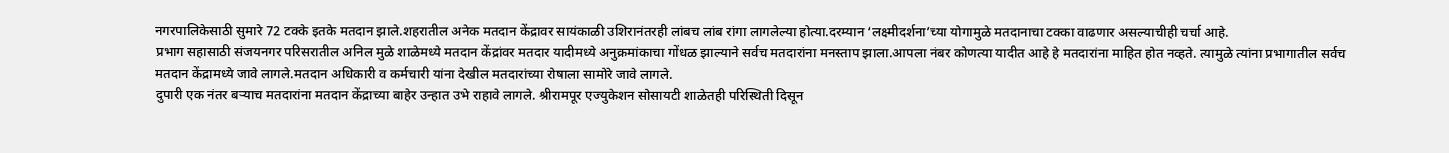नगरपालिकेसाठी सुमारे 72 टक्के इतके मतदान झाले.शहरातील अनेक मतदान केंद्रावर सायंकाळी उशिरानंतरही लांबच लांब रांगा लागलेल्या होत्या.दरम्यान ‘लक्ष्मीदर्शना’च्या योगामुळे मतदानाचा टक्का वाढणार असल्याचीही चर्चा आहे.
प्रभाग सहासाठी संजयनगर परिसरातील अनिल मुळे शाळेमध्ये मतदान केंद्रांवर मतदार यादीमध्ये अनुक्रमांकाचा गोंधळ झाल्याने सर्वच मतदारांना मनस्ताप झाला.आपला नंबर कोणत्या यादीत आहे हे मतदारांना माहित होत नव्हते. त्यामुळे त्यांना प्रभागातील सर्वच मतदान केंद्रामध्ये जावे लागले.मतदान अधिकारी व कर्मचारी यांना देखील मतदारांच्या रोषाला सामोरे जावे लागले.
दुपारी एक नंतर बऱ्याच मतदारांना मतदान केंद्राच्या बाहेर उन्हात उभे राहावे लागले. श्रीरामपूर एज्युकेशन सोसायटी शाळेतही परिस्थिती दिसून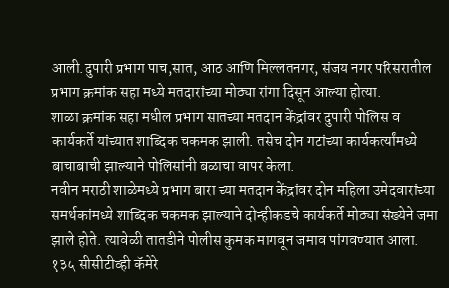आली.दुपारी प्रभाग पाच,सात, आठ आणि मिल्लतनगर, संजय नगर परिसरातील प्रभाग क्रमांक सहा मध्ये मतदारांच्या मोठ्या रांगा दिसून आल्या होत्या.
शाळा क्रमांक सहा मधील प्रभाग सातच्या मतदान केंद्रांवर दुपारी पोलिस व कार्यकर्ते यांच्यात शाब्दिक चकमक झाली. तसेच दोन गटांच्या कार्यकर्त्यांमध्ये बाचाबाची झाल्याने पोलिसांनी बळाचा वापर केला.
नवीन मराठी शाळेमध्ये प्रभाग बारा च्या मतदान केंद्रांवर दोन महिला उमेदवारांच्या समर्थकांमध्ये शाब्दिक चकमक झाल्याने दोन्हीकडचे कार्यकर्ते मोठ्या संख्येने जमा झाले होते. त्यावेळी तातडीने पोलीस कुमक मागवून जमाव पांगवण्यात आला.
१३५ सीसीटीव्ही कॅमेरे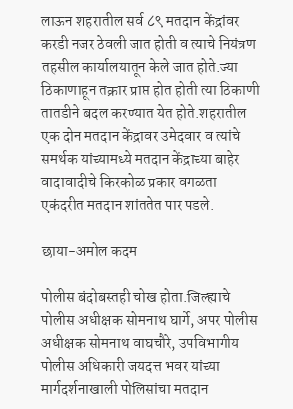लाऊन शहरातील सर्व ८९ मतदान केंद्रांवर करडी नजर ठेवली जात होती व त्याचे नियंत्रण तहसील कार्यालयातून केले जात होते.ज्या ठिकाणाहून तक्रार प्राप्त होत होती त्या ठिकाणी तातडीने बदल करण्यात येत होते.शहरातील एक दोन मतदान केंद्रावर उमेदवार व त्यांचे समर्थक यांच्यामध्ये मतदान केंद्राच्या बाहेर वादावादीचे किरकोळ प्रकार वगळता एकंदरीत मतदान शांततेत पार पडले.

छाया-अमोल कदम

पोलीस बंदोबस्तही चोख होता.जिल्ह्याचे पोलीस अधीक्षक सोमनाथ घार्गे, अपर पोलीस अधीक्षक सोमनाथ वाघचौरे, उपविभागीय पोलीस अधिकारी जयदत्त भवर यांच्या मार्गदर्शनाखाली पोलिसांचा मतदान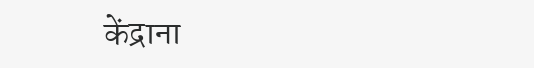केंद्राना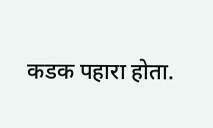कडक पहारा होता.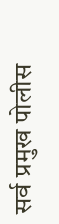सर्व प्रमुख पोलीस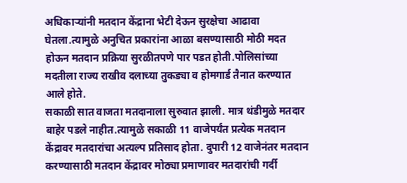अधिकाऱ्यांनी मतदान केंद्राना भेटी देऊन सुरक्षेचा आढावा घेतला.त्यामुळे अनुचित प्रकारांना आळा बसण्यासाठी मोठी मदत होऊन मतदान प्रक्रिया सुरळीतपणे पार पडत होती.पोलिसांच्या मदतीला राज्य राखीव दलाच्या तुकड्या व होमगार्ड तैनात करण्यात आले होते.
सकाळी सात वाजता मतदानाला सुरुवात झाली. मात्र थंडीमुळे मतदार बाहेर पडले नाहीत.त्यामुळे सकाळी 11 वाजेपर्यंत प्रत्येक मतदान केंद्रावर मतदारांचा अत्यल्प प्रतिसाद होता. दुपारी 12 वाजेनंतर मतदान करण्यासाठी मतदान केंद्रावर मोठ्या प्रमाणावर मतदारांची गर्दी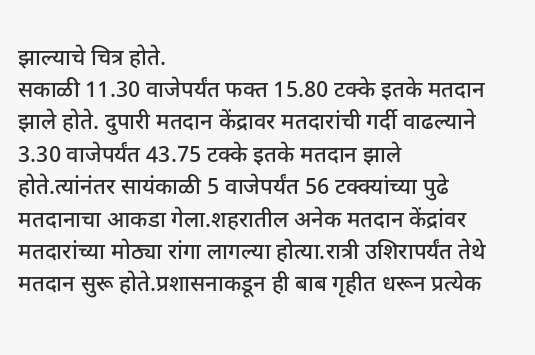झाल्याचे चित्र होते.
सकाळी 11.30 वाजेपर्यंत फक्त 15.80 टक्के इतके मतदान झाले होते. दुपारी मतदान केंद्रावर मतदारांची गर्दी वाढल्याने 3.30 वाजेपर्यंत 43.75 टक्के इतके मतदान झाले होते.त्यांनंतर सायंकाळी 5 वाजेपर्यंत 56 टक्क्यांच्या पुढे मतदानाचा आकडा गेला.शहरातील अनेक मतदान केंद्रांवर मतदारांच्या मोठ्या रांगा लागल्या होत्या.रात्री उशिरापर्यंत तेथे मतदान सुरू होते.प्रशासनाकडून ही बाब गृहीत धरून प्रत्येक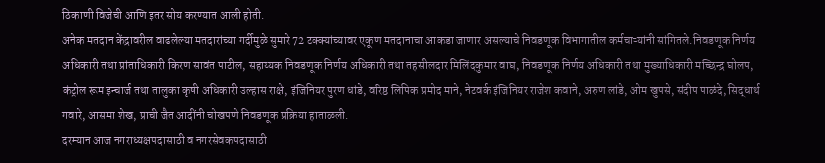ठिकाणी विजेची आणि इतर सोय करण्यात आली होती.
अनेक मतदान केंद्रावरील वाढलेल्या मतदारांच्या गर्दीमुळे सुमारे 72 टक्क्यांच्यावर एकूण मतदानाचा आकडा जाणार असल्याचे निवडणूक विभागातील कर्मचाऱ्यांनी सांगितले.निवडणूक निर्णय अधिकारी तथा प्रांताधिकारी किरण सावंत पाटील, सहाय्यक निवडणूक निर्णय अधिकारी तथा तहसीलदार मिलिंदकुमार वाघ, निवडणूक निर्णय अधिकारी तथा मुख्याधिकारी मच्छिन्द्र घोलप, कंट्रोल रूम इन्चार्ज तथा तालुका कृषी अधिकारी उल्हास राक्षे, इंजिनियर पुरण धांडे, वरिष्ठ लिपिक प्रमोद माने, नेटवर्क इंजिनियर राजेश कवाने, अरुण लांडे, ओम खुपसे, संदीप पाळंदे, सिद्धार्थ गवारे, आसमा शेख, प्राची जैत आदींनी चोखपणे निवडणूक प्रक्रिया हाताळली.
दरम्यान आज नगराध्यक्षपदासाठी व नगरसेवकपदासाठी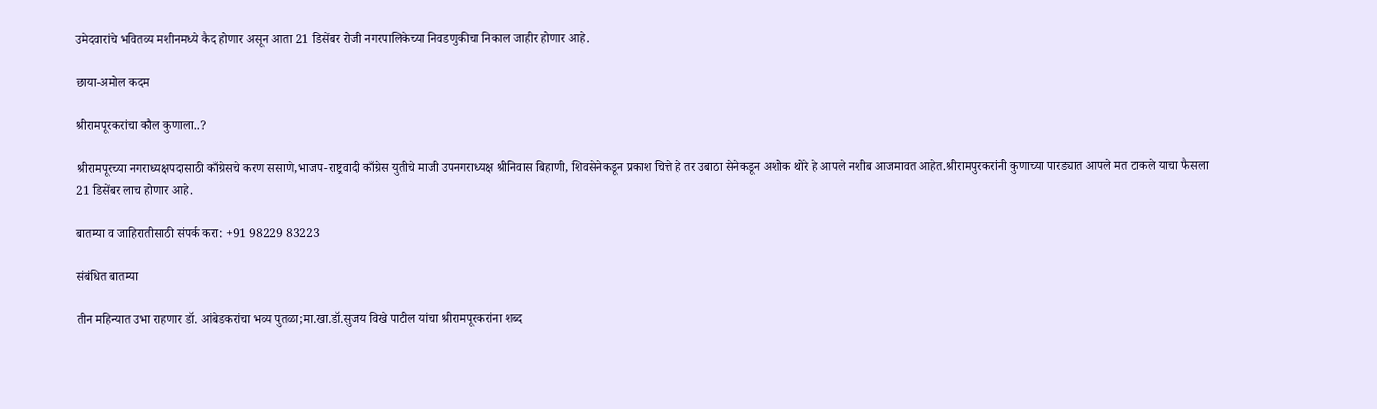उमेदवारांचे भवितव्य मशीनमध्ये कैद होणार असून आता 21 डिसेंबर रोजी नगरपालिकेच्या निवडणुकीचा निकाल जाहीर होणार आहे.

छाया-अमोल कदम

श्रीरामपूरकरांचा कौल कुणाला..?

श्रीरामपूरच्या नगराध्यक्षपदासाठी काँग्रेसचे करण ससाणे,भाजप-राष्ट्रवादी काँग्रेस युतीचे माजी उपनगराध्यक्ष श्रीनिवास बिहाणी, शिवसेनेकडून प्रकाश चित्ते हे तर उबाठा सेनेकडून अशोक थोरे हे आपले नशीब आजमावत आहेत.श्रीरामपुरकरांनी कुणाच्या पारड्यात आपले मत टाकले याचा फैसला 21 डिसेंबर लाच होणार आहे.

बातम्या व जाहिरातीसाठी संपर्क करा: +91 98229 83223

संबंधित बातम्या

तीन महिन्यात उभा राहणार डॉ. आंबेडकरांचा भव्य पुतळा;मा.खा.डॉ.सुजय विखे पाटील यांचा श्रीरामपूरकरांना शब्द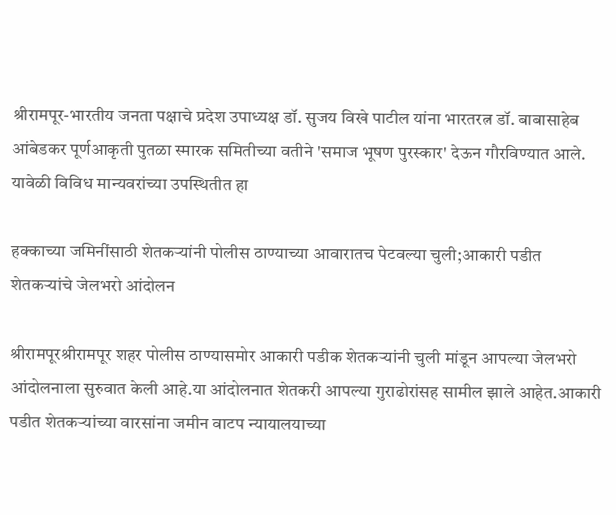श्रीरामपूर-भारतीय जनता पक्षाचे प्रदेश उपाध्यक्ष डॉ. सुजय विखे पाटील यांना भारतरत्न डॉ. बाबासाहेब आंबेडकर पूर्णआकृती पुतळा स्मारक समितीच्या वतीने 'समाज भूषण पुरस्कार' देऊन गौरविण्यात आले. यावेळी विविध मान्यवरांच्या उपस्थितीत हा

हक्काच्या जमिनींसाठी शेतकऱ्यांनी पोलीस ठाण्याच्या आवारातच पेटवल्या चुली;आकारी पडीत शेतकऱ्यांचे जेलभरो आंदोलन

श्रीरामपूरश्रीरामपूर शहर पोलीस ठाण्यासमोर आकारी पडीक शेतकऱ्यांनी चुली मांडून आपल्या जेलभरो आंदोलनाला सुरुवात केली आहे.या आंदोलनात शेतकरी आपल्या गुराढोरांसह सामील झाले आहेत.आकारी पडीत शेतकऱ्यांच्या वारसांना जमीन वाटप न्यायालयाच्या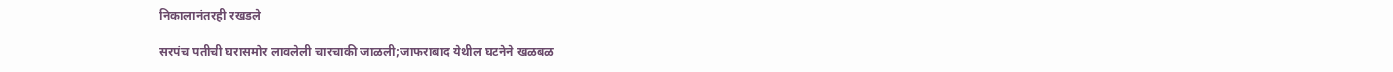निकालानंतरही रखडले

सरपंच पतीची घरासमोर लावलेली चारचाकी जाळली;जाफराबाद येथील घटनेने खळबळ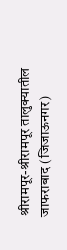श्रीरामपूर-श्रीरामपूर तालुक्यातील जाफराबाद (जिजाऊनगर)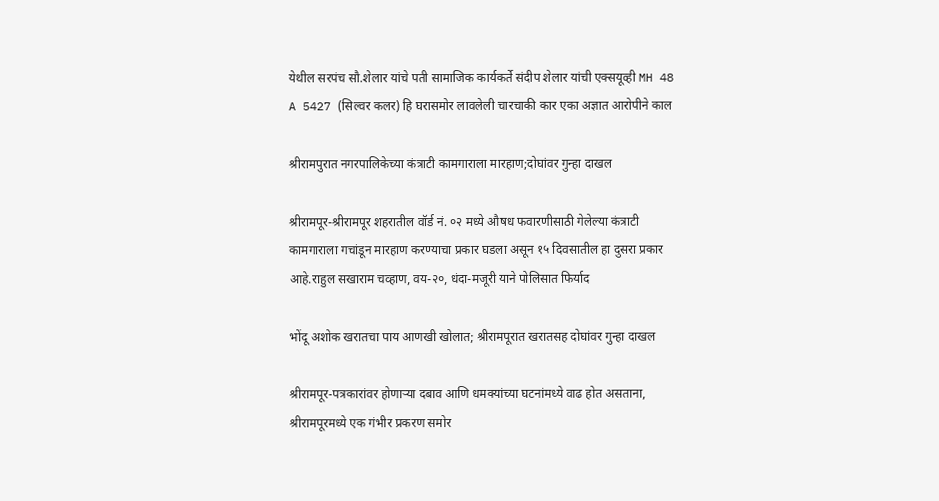येथील सरपंच सौ.शेलार यांचे पती सामाजिक कार्यकर्ते संदीप शेलार यांची एक्सयूव्ही MH 48 A 5427 (सिल्वर कलर) हि घरासमोर लावलेली चारचाकी कार एका अज्ञात आरोपीने काल

श्रीरामपुरात नगरपालिकेच्या कंत्राटी कामगाराला मारहाण;दोघांवर गुन्हा दाखल

श्रीरामपूर-श्रीरामपूर शहरातील वॉर्ड नं. ०२ मध्ये औषध फवारणीसाठी गेलेल्या कंत्राटी कामगाराला गचांडून मारहाण करण्याचा प्रकार घडला असून १५ दिवसातील हा दुसरा प्रकार आहे.राहुल सखाराम चव्हाण, वय-२०, धंदा-मजूरी याने पोलिसात फिर्याद

भोंदू अशोक खरातचा पाय आणखी खोलात; श्रीरामपूरात खरातसह दोघांवर गुन्हा दाखल

श्रीरामपूर-पत्रकारांवर होणाऱ्या दबाव आणि धमक्यांच्या घटनांमध्ये वाढ होत असताना, श्रीरामपूरमध्ये एक गंभीर प्रकरण समोर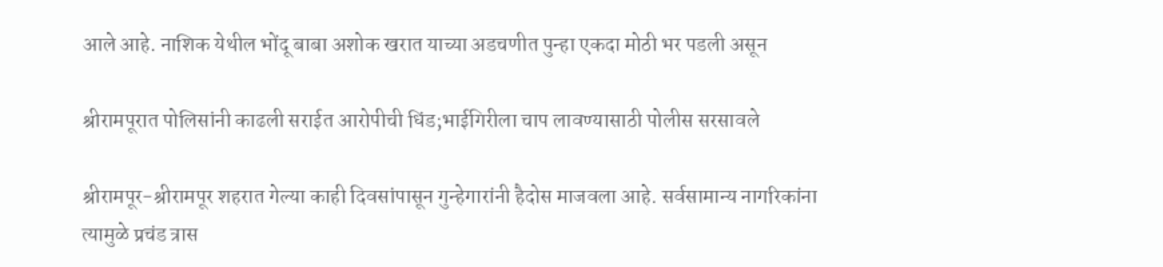आले आहे. नाशिक येथील भोंदू बाबा अशोक खरात याच्या अडचणीत पुन्हा एकदा मोठी भर पडली असून

श्रीरामपूरात पोलिसांनी काढली सराईत आरोपीची धिंड;भाईगिरीला चाप लावण्यासाठी पोलीस सरसावले

श्रीरामपूर-श्रीरामपूर शहरात गेल्या काही दिवसांपासून गुन्हेगारांनी हैदोस माजवला आहे. सर्वसामान्य नागरिकांना त्यामुळे प्रचंड त्रास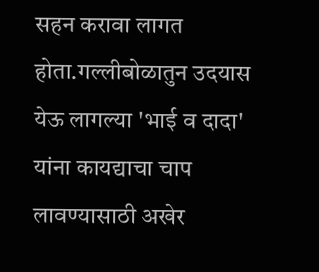सहन करावा लागत होता.गल्लीबोळातुन उदयास येऊ लागल्या 'भाई व दादा' यांना कायद्याचा चाप लावण्यासाठी अखेर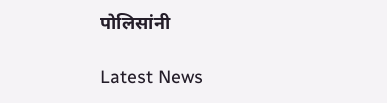पोलिसांनी

Latest News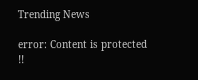Trending News

error: Content is protected !!